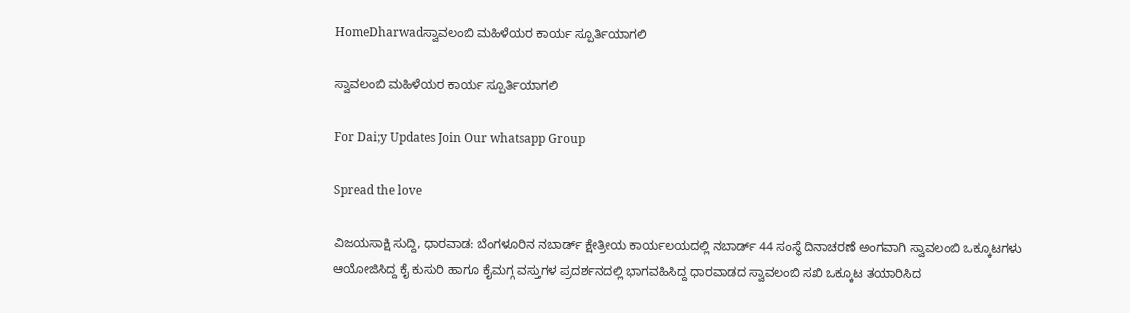HomeDharwadಸ್ವಾವಲಂಬಿ ಮಹಿಳೆಯರ ಕಾರ್ಯ ಸ್ಪೂರ್ತಿಯಾಗಲಿ

ಸ್ವಾವಲಂಬಿ ಮಹಿಳೆಯರ ಕಾರ್ಯ ಸ್ಪೂರ್ತಿಯಾಗಲಿ

For Dai;y Updates Join Our whatsapp Group

Spread the love

ವಿಜಯಸಾಕ್ಷಿ ಸುದ್ದಿ, ಧಾರವಾಡ: ಬೆಂಗಳೂರಿನ ನಬಾರ್ಡ್ ಕ್ಷೇತ್ರೀಯ ಕಾರ್ಯಲಯದಲ್ಲಿ ನಬಾರ್ಡ್ 44 ಸಂಸ್ಥೆ ದಿನಾಚರಣೆ ಅಂಗವಾಗಿ ಸ್ವಾವಲಂಬಿ ಒಕ್ಕೂಟಗಳು ಆಯೋಜಿಸಿದ್ದ ಕೈ ಕುಸುರಿ ಹಾಗೂ ಕೈಮಗ್ಗ ವಸ್ತುಗಳ ಪ್ರದರ್ಶನದಲ್ಲಿ ಭಾಗವಹಿಸಿದ್ದ ಧಾರವಾಡದ ಸ್ವಾವಲಂಬಿ ಸಖಿ ಒಕ್ಕೂಟ ತಯಾರಿಸಿದ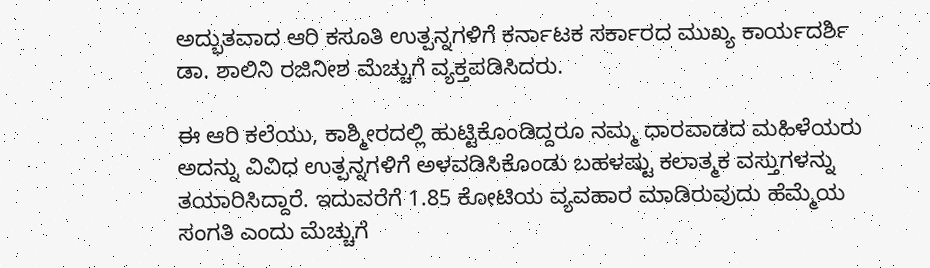ಅದ್ಭುತವಾದ ಆರಿ ಕಸೂತಿ ಉತ್ಪನ್ನಗಳಿಗೆ ಕರ್ನಾಟಕ ಸರ್ಕಾರದ ಮುಖ್ಯ ಕಾರ್ಯದರ್ಶಿ ಡಾ. ಶಾಲಿನಿ ರಜಿನೀಶ ಮೆಚ್ಚುಗೆ ವ್ಯಕ್ತಪಡಿಸಿದರು.

ಈ ಆರಿ ಕಲೆಯು, ಕಾಶ್ಮೀರದಲ್ಲಿ ಹುಟ್ಟಿಕೊಂಡಿದ್ದರೂ ನಮ್ಮ ಧಾರವಾಡದ ಮಹಿಳೆಯರು ಅದನ್ನು ವಿವಿಧ ಉತ್ಪನ್ನಗಳಿಗೆ ಅಳವಡಿಸಿಕೊಂಡು ಬಹಳಷ್ಟು ಕಲಾತ್ಮಕ ವಸ್ತುಗಳನ್ನು ತಯಾರಿಸಿದ್ದಾರೆ. ಇದುವರೆಗೆ 1.85 ಕೋಟಿಯ ವ್ಯವಹಾರ ಮಾಡಿರುವುದು ಹೆಮ್ಮೆಯ ಸಂಗತಿ ಎಂದು ಮೆಚ್ಚುಗೆ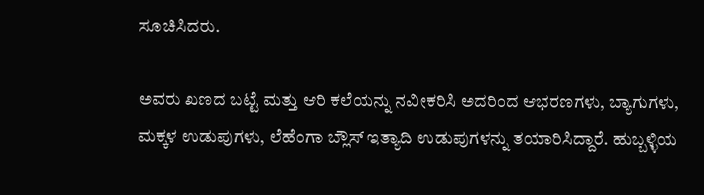ಸೂಚಿಸಿದರು.

ಅವರು ಖಣದ ಬಟ್ಟೆ ಮತ್ತು ಆರಿ ಕಲೆಯನ್ನು ನವೀಕರಿಸಿ ಅದರಿಂದ ಆಭರಣಗಳು, ಬ್ಯಾಗುಗಳು, ಮಕ್ಕಳ ಉಡುಪುಗಳು, ಲೆಹೆಂಗಾ ಬ್ಲೌಸ್ ಇತ್ಯಾದಿ ಉಡುಪುಗಳನ್ನು ತಯಾರಿಸಿದ್ದಾರೆ. ಹುಬ್ಬಳ್ಳಿಯ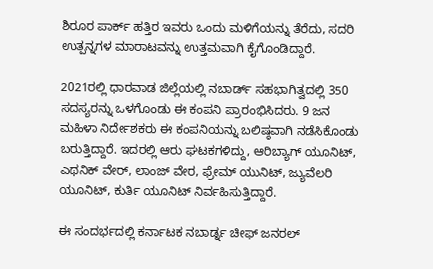ಶಿರೂರ ಪಾರ್ಕ್ ಹತ್ತಿರ ಇವರು ಒಂದು ಮಳಿಗೆಯನ್ನು ತೆರೆದು, ಸದರಿ ಉತ್ಪನ್ನಗಳ ಮಾರಾಟವನ್ನು ಉತ್ತಮವಾಗಿ ಕೈಗೊಂಡಿದ್ದಾರೆ.

2021ರಲ್ಲಿ ಧಾರವಾಡ ಜಿಲ್ಲೆಯಲ್ಲಿ ನಬಾರ್ಡ್ ಸಹಭಾಗಿತ್ವದಲ್ಲಿ 350 ಸದಸ್ಯರನ್ನು ಒಳಗೊಂಡು ಈ ಕಂಪನಿ ಪ್ರಾರಂಭಿಸಿದರು. 9 ಜನ ಮಹಿಳಾ ನಿರ್ದೇಶಕರು ಈ ಕಂಪನಿಯನ್ನು ಬಲಿಷ್ಠವಾಗಿ ನಡೆಸಿಕೊಂಡು ಬರುತ್ತಿದ್ದಾರೆ. ಇದರಲ್ಲಿ ಆರು ಘಟಕಗಳಿದ್ದು, ಆರಿಬ್ಯಾಗ್ ಯೂನಿಟ್, ಎಥನಿಕ್ ವೇರ್, ಲಾಂಜ್ ವೇರ, ಫ್ರೇಮ್ ಯುನಿಟ್, ಜ್ಯುವೆಲರಿ ಯೂನಿಟ್, ಕುರ್ತಿ ಯೂನಿಟ್ ನಿರ್ವಹಿಸುತ್ತಿದ್ದಾರೆ.

ಈ ಸಂದರ್ಭದಲ್ಲಿ ಕರ್ನಾಟಕ ನಬಾರ್ಡ್ನ ಚೀಫ್ ಜನರಲ್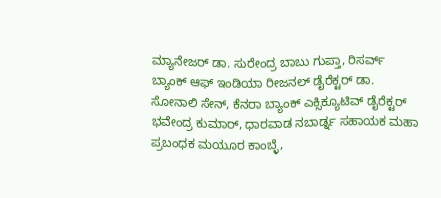ಮ್ಯಾನೇಜರ್ ಡಾ. ಸುರೇಂದ್ರ ಬಾಬು ಗುಪ್ತಾ, ರಿಸರ್ವ್ ಬ್ಯಾಂಕ್ ಆಫ್ ಇಂಡಿಯಾ ರೀಜನಲ್ ಡೈರೆಕ್ಟರ್ ಡಾ. ಸೋನಾಲಿ ಸೇನ್, ಕೆನರಾ ಬ್ಯಾಂಕ್ ಎಕ್ಸಿಕ್ಯೂಟಿವ್ ಡೈರೆಕ್ಟರ್ ಭವೇಂದ್ರ ಕುಮಾರ್, ಧಾರವಾಡ ನಬಾರ್ಡ್ನ ಸಹಾಯಕ ಮಹಾ ಪ್ರಬಂಧಕ ಮಯೂರ ಕಾಂಬ್ಳೆ,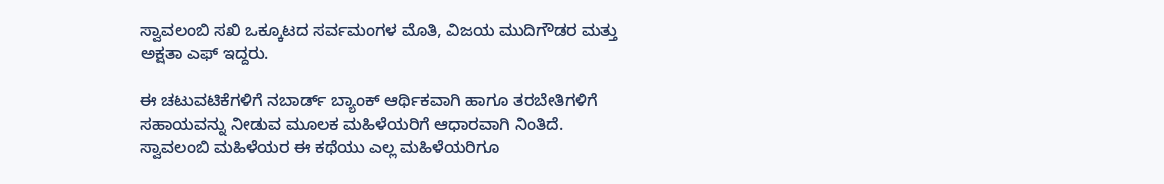ಸ್ವಾವಲಂಬಿ ಸಖಿ ಒಕ್ಕೂಟದ ಸರ್ವಮಂಗಳ ಮೊತಿ, ವಿಜಯ ಮುದಿಗೌಡರ ಮತ್ತು ಅಕ್ಷತಾ ಎಫ್ ಇದ್ದರು.

ಈ ಚಟುವಟಿಕೆಗಳಿಗೆ ನಬಾರ್ಡ್ ಬ್ಯಾಂಕ್ ಆರ್ಥಿಕವಾಗಿ ಹಾಗೂ ತರಬೇತಿಗಳಿಗೆ ಸಹಾಯವನ್ನು ನೀಡುವ ಮೂಲಕ ಮಹಿಳೆಯರಿಗೆ ಆಧಾರವಾಗಿ ನಿಂತಿದೆ. ಸ್ವಾವಲಂಬಿ ಮಹಿಳೆಯರ ಈ ಕಥೆಯು ಎಲ್ಲ ಮಹಿಳೆಯರಿಗೂ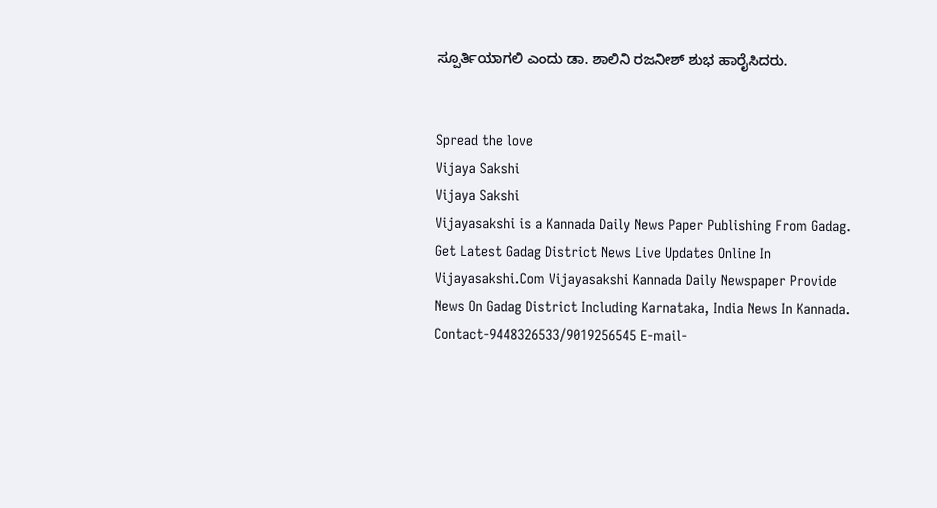ಸ್ಪೂರ್ತಿಯಾಗಲಿ ಎಂದು ಡಾ. ಶಾಲಿನಿ ರಜನೀಶ್ ಶುಭ ಹಾರೈಸಿದರು.


Spread the love
Vijaya Sakshi
Vijaya Sakshi
Vijayasakshi is a Kannada Daily News Paper Publishing From Gadag. Get Latest Gadag District News Live Updates Online In Vijayasakshi.Com Vijayasakshi Kannada Daily Newspaper Provide News On Gadag District Including Karnataka, India News In Kannada. Contact-9448326533/9019256545 E-mail-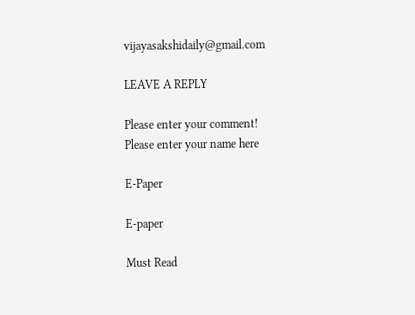vijayasakshidaily@gmail.com

LEAVE A REPLY

Please enter your comment!
Please enter your name here

E-Paper

E-paper

Must Read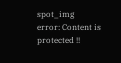spot_img
error: Content is protected !!